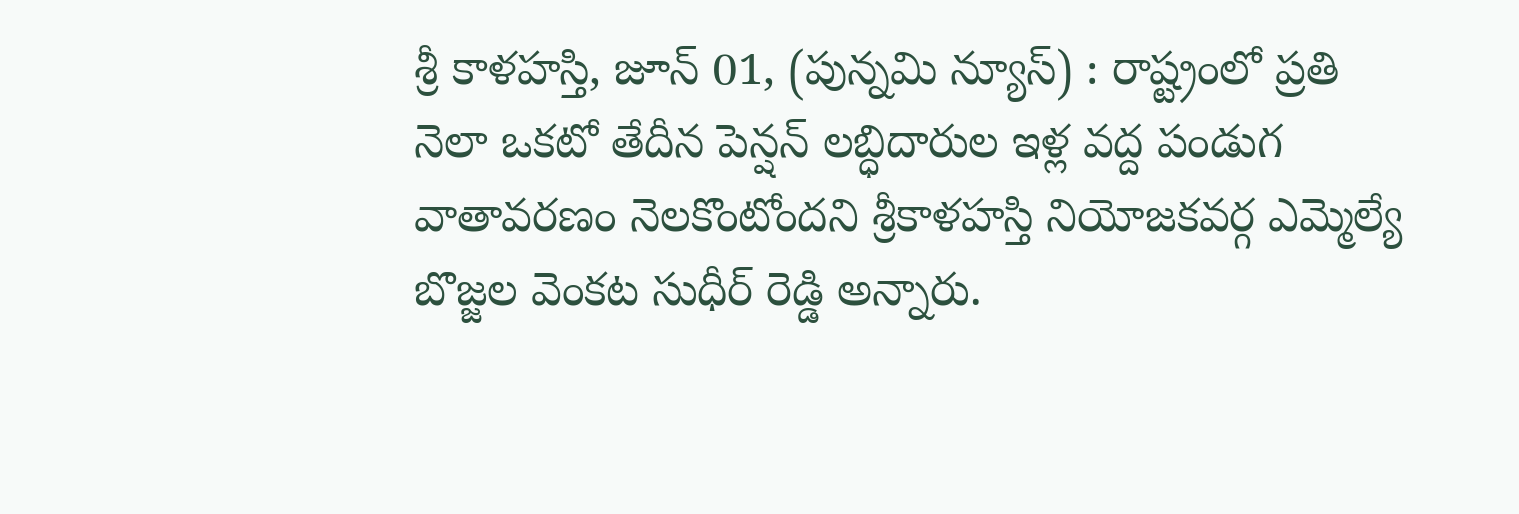శ్రీ కాళహస్తి, జూన్ 01, (పున్నమి న్యూస్) : రాష్ట్రంలో ప్రతి నెలా ఒకటో తేదీన పెన్షన్ లబ్ధిదారుల ఇళ్ల వద్ద పండుగ వాతావరణం నెలకొంటోందని శ్రీకాళహస్తి నియోజకవర్గ ఎమ్మెల్యే బొజ్జల వెంకట సుధీర్ రెడ్డి అన్నారు.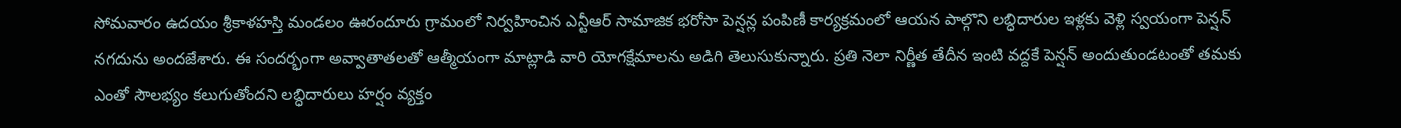సోమవారం ఉదయం శ్రీకాళహస్తి మండలం ఊరందూరు గ్రామంలో నిర్వహించిన ఎన్టీఆర్ సామాజిక భరోసా పెన్షన్ల పంపిణీ కార్యక్రమంలో ఆయన పాల్గొని లబ్ధిదారుల ఇళ్లకు వెళ్లి స్వయంగా పెన్షన్ నగదును అందజేశారు. ఈ సందర్భంగా అవ్వాతాతలతో ఆత్మీయంగా మాట్లాడి వారి యోగక్షేమాలను అడిగి తెలుసుకున్నారు. ప్రతి నెలా నిర్ణీత తేదీన ఇంటి వద్దకే పెన్షన్ అందుతుండటంతో తమకు ఎంతో సౌలభ్యం కలుగుతోందని లబ్ధిదారులు హర్షం వ్యక్తం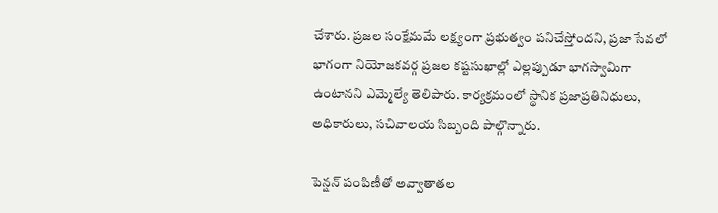చేశారు. ప్రజల సంక్షేమమే లక్ష్యంగా ప్రభుత్వం పనిచేస్తోందని, ప్రజా సేవలో భాగంగా నియోజకవర్గ ప్రజల కష్టసుఖాల్లో ఎల్లప్పుడూ భాగస్వామిగా ఉంటానని ఎమ్మెల్యే తెలిపారు. కార్యక్రమంలో స్థానిక ప్రజాప్రతినిధులు, అధికారులు, సచివాలయ సిబ్బంది పాల్గొన్నారు.

పెన్షన్ పంపిణీతో అవ్వాతాతల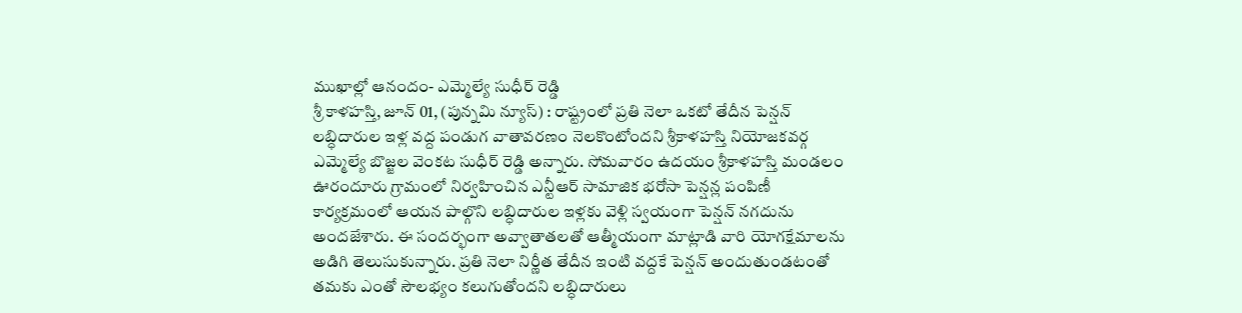ముఖాల్లో ఆనందం- ఎమ్మెల్యే సుధీర్ రెడ్డి
శ్రీ కాళహస్తి, జూన్ 01, (పున్నమి న్యూస్) : రాష్ట్రంలో ప్రతి నెలా ఒకటో తేదీన పెన్షన్ లబ్ధిదారుల ఇళ్ల వద్ద పండుగ వాతావరణం నెలకొంటోందని శ్రీకాళహస్తి నియోజకవర్గ ఎమ్మెల్యే బొజ్జల వెంకట సుధీర్ రెడ్డి అన్నారు. సోమవారం ఉదయం శ్రీకాళహస్తి మండలం ఊరందూరు గ్రామంలో నిర్వహించిన ఎన్టీఆర్ సామాజిక భరోసా పెన్షన్ల పంపిణీ కార్యక్రమంలో ఆయన పాల్గొని లబ్ధిదారుల ఇళ్లకు వెళ్లి స్వయంగా పెన్షన్ నగదును అందజేశారు. ఈ సందర్భంగా అవ్వాతాతలతో ఆత్మీయంగా మాట్లాడి వారి యోగక్షేమాలను అడిగి తెలుసుకున్నారు. ప్రతి నెలా నిర్ణీత తేదీన ఇంటి వద్దకే పెన్షన్ అందుతుండటంతో తమకు ఎంతో సౌలభ్యం కలుగుతోందని లబ్ధిదారులు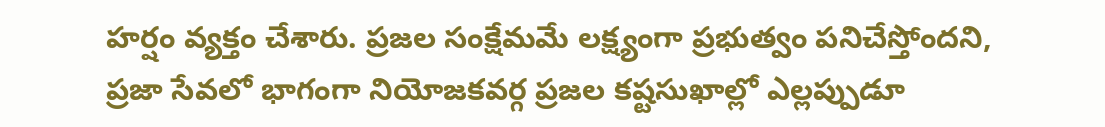హర్షం వ్యక్తం చేశారు. ప్రజల సంక్షేమమే లక్ష్యంగా ప్రభుత్వం పనిచేస్తోందని, ప్రజా సేవలో భాగంగా నియోజకవర్గ ప్రజల కష్టసుఖాల్లో ఎల్లప్పుడూ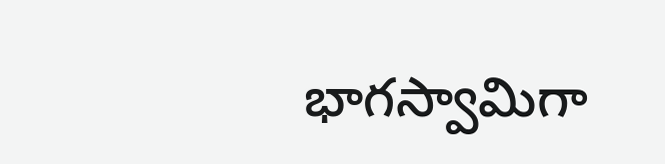భాగస్వామిగా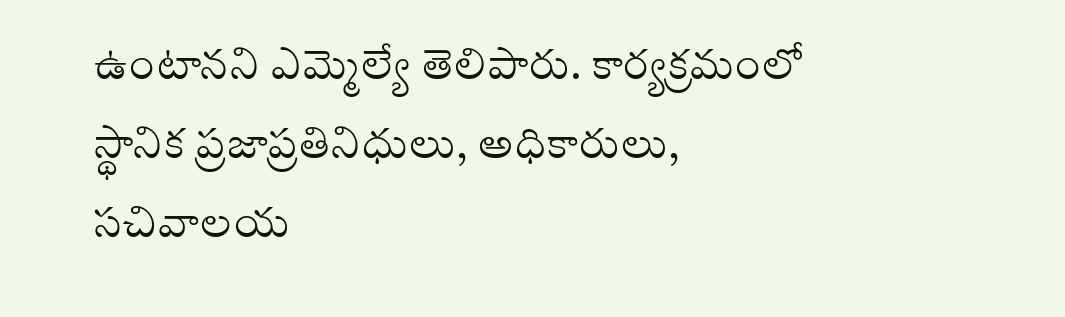ఉంటానని ఎమ్మెల్యే తెలిపారు. కార్యక్రమంలో స్థానిక ప్రజాప్రతినిధులు, అధికారులు, సచివాలయ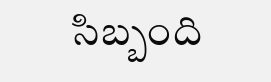సిబ్బంది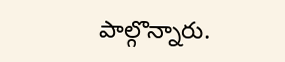పాల్గొన్నారు.